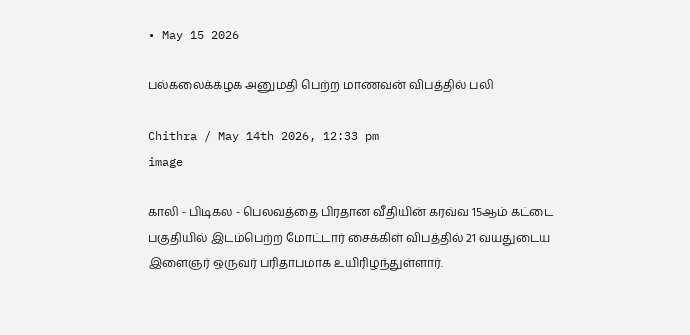• May 15 2026

பல்கலைக்கழக அனுமதி பெற்ற மாணவன் விபத்தில் பலி

Chithra / May 14th 2026, 12:33 pm
image

காலி - பிடிகல - பெலவத்தை பிரதான வீதியின் கரவ்வ 15ஆம் கட்டை பகுதியில் இடம்பெற்ற மோட்டார் சைக்கிள் விபத்தில் 21 வயதுடைய இளைஞர் ஒருவர் பரிதாபமாக உயிரிழந்துள்ளார்.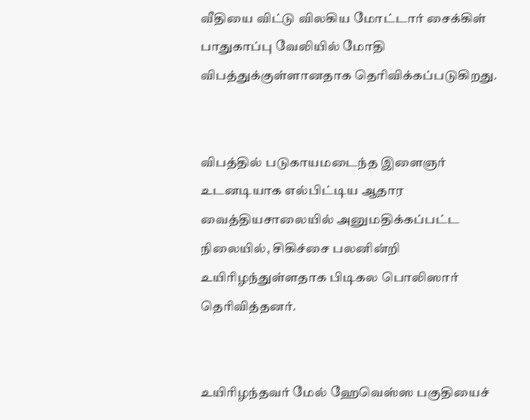வீதியை விட்டு விலகிய மோட்டார் சைக்கிள் பாதுகாப்பு வேலியில் மோதி விபத்துக்குள்ளானதாக தெரிவிக்கப்படுகிறது.


விபத்தில் படுகாயமடைந்த இளைஞர் உடனடியாக எல்பிட்டிய ஆதார வைத்தியசாலையில் அனுமதிக்கப்பட்ட நிலையில், சிகிச்சை பலனின்றி உயிரிழந்துள்ளதாக பிடிகல பொலிஸார் தெரிவித்தனர்.


உயிரிழந்தவர் மேல் ஹேவெஸ்ஸ பகுதியைச்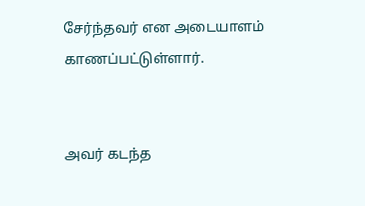சேர்ந்தவர் என அடையாளம் காணப்பட்டுள்ளார்.


அவர் கடந்த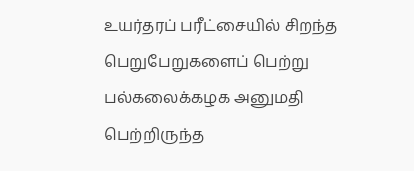உயர்தரப் பரீட்சையில் சிறந்த பெறுபேறுகளைப் பெற்று பல்கலைக்கழக அனுமதி பெற்றிருந்த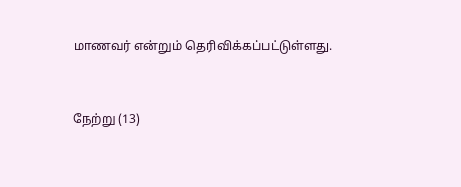மாணவர் என்றும் தெரிவிக்கப்பட்டுள்ளது.


நேற்று (13)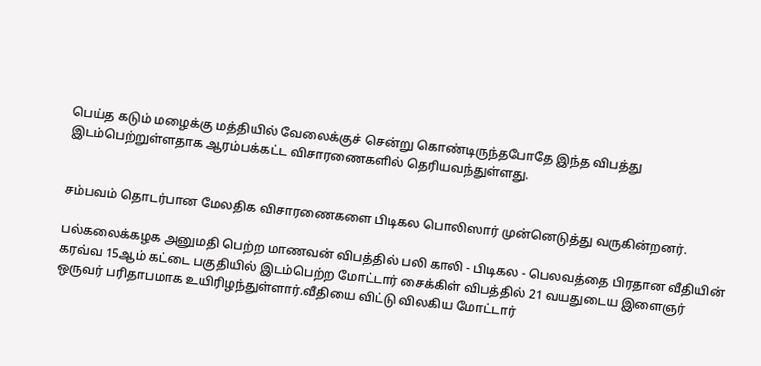பெய்த கடும் மழைக்கு மத்தியில் வேலைக்குச் சென்று கொண்டிருந்தபோதே இந்த விபத்து இடம்பெற்றுள்ளதாக ஆரம்பக்கட்ட விசாரணைகளில் தெரியவந்துள்ளது.


சம்பவம் தொடர்பான மேலதிக விசாரணைகளை பிடிகல பொலிஸார் முன்னெடுத்து வருகின்றனர்.

பல்கலைக்கழக அனுமதி பெற்ற மாணவன் விபத்தில் பலி காலி - பிடிகல - பெலவத்தை பிரதான வீதியின் கரவ்வ 15ஆம் கட்டை பகுதியில் இடம்பெற்ற மோட்டார் சைக்கிள் விபத்தில் 21 வயதுடைய இளைஞர் ஒருவர் பரிதாபமாக உயிரிழந்துள்ளார்.வீதியை விட்டு விலகிய மோட்டார்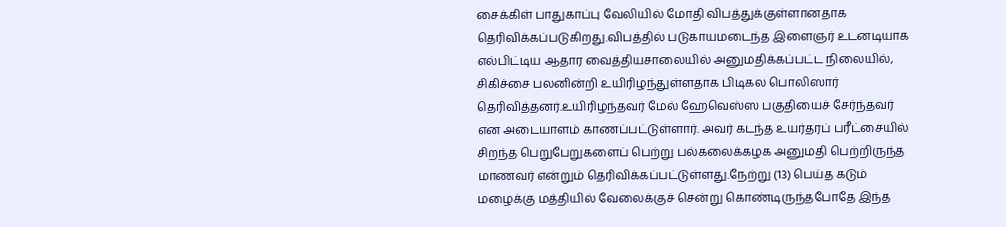சைக்கிள் பாதுகாப்பு வேலியில் மோதி விபத்துக்குள்ளானதாக தெரிவிக்கப்படுகிறது.விபத்தில் படுகாயமடைந்த இளைஞர் உடனடியாக எல்பிட்டிய ஆதார வைத்தியசாலையில் அனுமதிக்கப்பட்ட நிலையில், சிகிச்சை பலனின்றி உயிரிழந்துள்ளதாக பிடிகல பொலிஸார் தெரிவித்தனர்.உயிரிழந்தவர் மேல் ஹேவெஸ்ஸ பகுதியைச் சேர்ந்தவர் என அடையாளம் காணப்பட்டுள்ளார். அவர் கடந்த உயர்தரப் பரீட்சையில் சிறந்த பெறுபேறுகளைப் பெற்று பல்கலைக்கழக அனுமதி பெற்றிருந்த மாணவர் என்றும் தெரிவிக்கப்பட்டுள்ளது.நேற்று (13) பெய்த கடும் மழைக்கு மத்தியில் வேலைக்குச் சென்று கொண்டிருந்தபோதே இந்த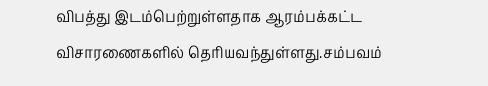விபத்து இடம்பெற்றுள்ளதாக ஆரம்பக்கட்ட விசாரணைகளில் தெரியவந்துள்ளது.சம்பவம்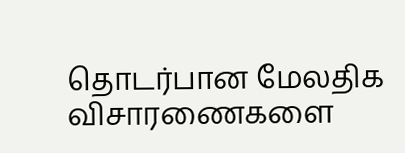தொடர்பான மேலதிக விசாரணைகளை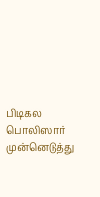பிடிகல பொலிஸார் முன்னெடுத்து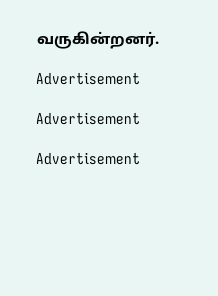வருகின்றனர்.

Advertisement

Advertisement

Advertisement